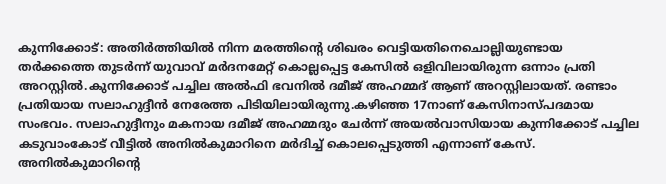കുന്നിക്കോട്: അതിര്‍ത്തിയില്‍ നിന്ന മരത്തിന്റെ ശിഖരം വെട്ടിയതിനെചൊല്ലിയുണ്ടായ തര്‍ക്കത്തെ തുടര്‍ന്ന് യുവാവ് മര്‍ദനമേറ്റ് കൊല്ലപ്പെട്ട കേസില്‍ ഒളിവിലായിരുന്ന ഒന്നാം പ്രതി അറസ്റ്റില്‍.കുന്നിക്കോട് പച്ചില അല്‍ഫി ഭവനില്‍ ദമീജ് അഹമ്മദ് ആണ് അറസ്റ്റിലായത്. രണ്ടാം പ്രതിയായ സലാഹുദ്ദീന്‍ നേരേത്ത പിടിയിലായിരുന്നു.കഴിഞ്ഞ 17നാണ് കേസിനാസ്പദമായ സംഭവം. സലാഹുദ്ദീനും മകനായ ദമീജ് അഹമ്മദും ചേര്‍ന്ന് അയല്‍വാസിയായ കുന്നിക്കോട് പച്ചില കടുവാംകോട് വീട്ടില്‍ അനില്‍കുമാറിനെ മര്‍ദിച്ച് കൊലപ്പെടുത്തി എന്നാണ് കേസ്. അനില്‍കുമാറിന്റെ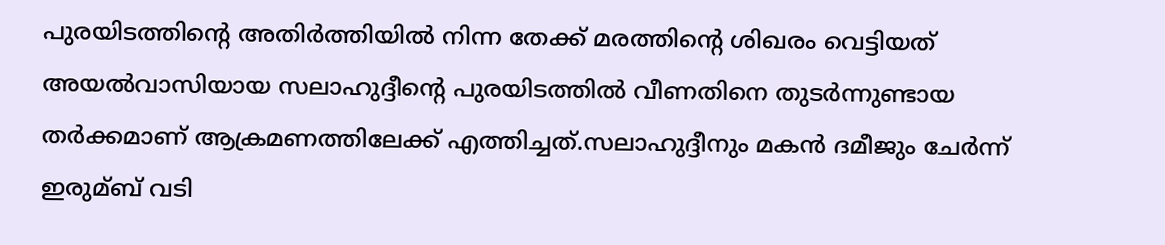പുരയിടത്തിന്റെ അതിര്‍ത്തിയില്‍ നിന്ന തേക്ക് മരത്തിന്റെ ശിഖരം വെട്ടിയത് അയല്‍വാസിയായ സലാഹുദ്ദീന്റെ പുരയിടത്തില്‍ വീണതിനെ തുടര്‍ന്നുണ്ടായ തര്‍ക്കമാണ് ആക്രമണത്തിലേക്ക് എത്തിച്ചത്.സലാഹുദ്ദീനും മകന്‍ ദമീജും ചേര്‍ന്ന് ഇരുമ്ബ് വടി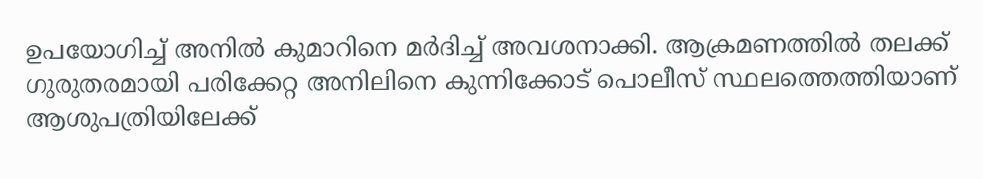ഉപയോഗിച്ച് അനില്‍ കുമാറിനെ മര്‍ദിച്ച് അവശനാക്കി. ആക്രമണത്തില്‍ തലക്ക് ഗുരുതരമായി പരിക്കേറ്റ അനിലിനെ കുന്നിക്കോട് പൊലീസ് സ്ഥലത്തെത്തിയാണ് ആശുപത്രിയിലേക്ക്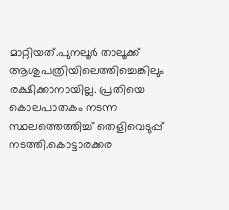മാറ്റിയത്.പുനലൂര്‍ താലൂക്ക് ആശുപത്രിയിലെത്തിച്ചെങ്കിലും രക്ഷിക്കാനായില്ല. പ്രതിയെ കൊലപാതകം നടന്ന സ്ഥലത്തെത്തിച്ച് തെളിവെടുപ്പ് നടത്തി.കൊട്ടാരക്കര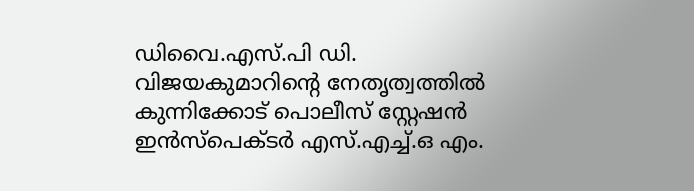ഡിവൈ.എസ്.പി ഡി. വിജയകുമാറിന്റെ നേതൃത്വത്തില്‍ കുന്നിക്കോട് പൊലീസ് സ്റ്റേഷന്‍ ഇന്‍സ്‌പെക്ടര്‍ എസ്.എച്ച്.ഒ എം.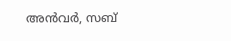അന്‍വര്‍, സബ്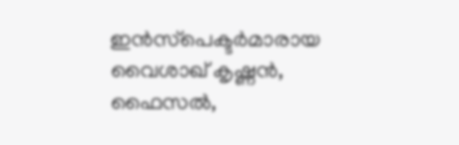ഇന്‍സ്‌പെക്ടര്‍മാരായ വൈശാഖ് കൃഷ്ണന്‍, ഫൈസല്‍,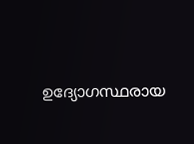ഉദ്യോഗസ്ഥരായ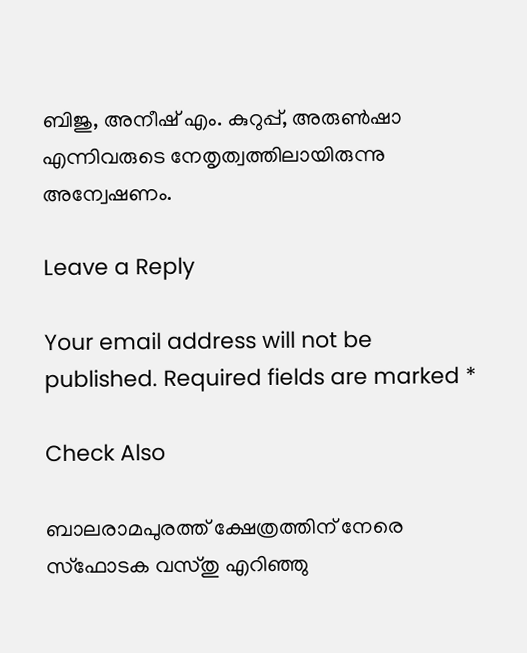ബിജു, അനീഷ് എം. കുറുപ്പ്, അരുണ്‍ഷാ എന്നിവരുടെ നേതൃത്വത്തിലായിരുന്നു അന്വേഷണം.

Leave a Reply

Your email address will not be published. Required fields are marked *

Check Also

ബാലരാമപുരത്ത് ക്ഷേത്രത്തിന് നേരെ സ്‌ഫോടക വസ്തു എറിഞ്ഞു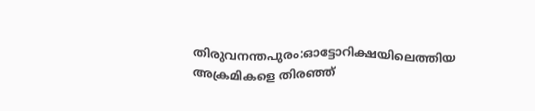തിരുവനന്തപുരം:ഓട്ടോറിക്ഷയിലെത്തിയ അക്രമികളെ തിരഞ്ഞ്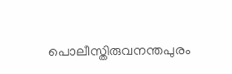പൊലീസ്തിരുവനന്തപുരം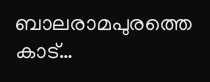ബാലരാമപുരത്തെ കാട്…